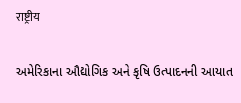राष्ट्रीय

અમેરિકાના ઔદ્યોગિક અને કૃષિ ઉત્પાદનની આયાત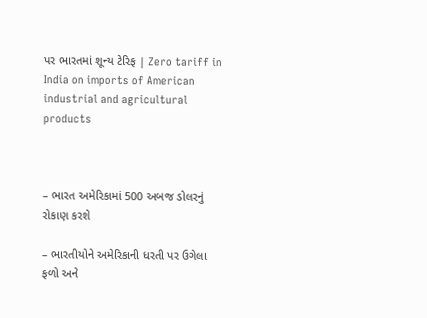પર ભારતમાં શૂન્ય ટેરિફ | Zero tariff in India on imports of American industrial and agricultural products



– ભારત અમેરિકામાં 500 અબજ ડોલરનું રોકાણ કરશે

– ભારતીયોને અમેરિકાની ધરતી પર ઉગેલા ફળો અને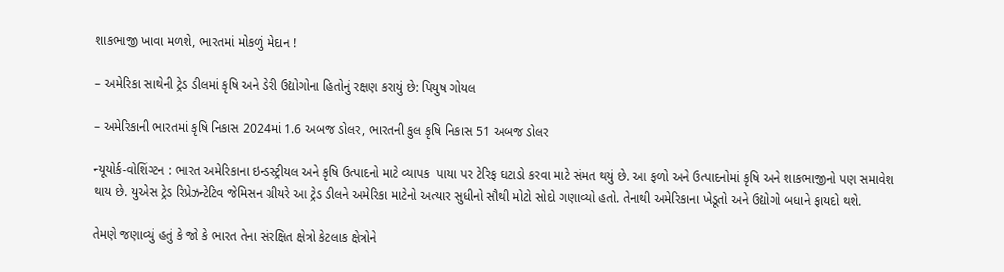શાકભાજી ખાવા મળશે, ભારતમાં મોકળું મેદાન !

– અમેરિકા સાથેની ટ્રેડ ડીલમાં કૃષિ અને ડેરી ઉદ્યોગોના હિતોનું રક્ષણ કરાયું છે: પિયુષ ગોયલ

– અમેરિકાની ભારતમાં કૃષિ નિકાસ 2024માં 1.6 અબજ ડોલર, ભારતની કુલ કૃષિ નિકાસ 51 અબજ ડોલર

ન્યૂયોર્ક-વોશિંગ્ટન : ભારત અમેરિકાના ઇન્ડસ્ટ્રીયલ અને કૃષિ ઉત્પાદનો માટે વ્યાપક  પાયા પર ટેરિફ ઘટાડો કરવા માટે સંમત થયું છે. આ ફળો અને ઉત્પાદનોમાં કૃષિ અને શાકભાજીનો પણ સમાવેશ થાય છે. યુએસ ટ્રેડ રિપ્રેઝન્ટેટિવ જેમિસન ગ્રીયરે આ ટ્રેડ ડીલને અમેરિકા માટેનો અત્યાર સુધીનો સૌથી મોટો સોદો ગણાવ્યો હતો. તેનાથી અમેરિકાના ખેડૂતો અને ઉદ્યોગો બધાને ફાયદો થશે.

તેમણે જણાવ્યું હતું કે જો કે ભારત તેના સંરક્ષિત ક્ષેત્રો કેટલાક ક્ષેત્રોને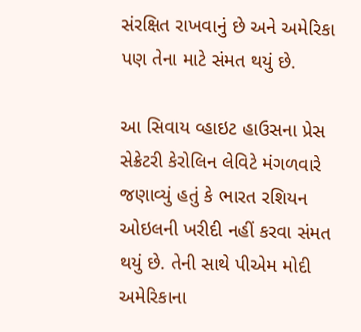સંરક્ષિત રાખવાનું છે અને અમેરિકા પણ તેના માટે સંમત થયું છે.

આ સિવાય વ્હાઇટ હાઉસના પ્રેસ સેક્રેટરી કેરોલિન લેવિટે મંગળવારે જણાવ્યું હતું કે ભારત રશિયન ઓઇલની ખરીદી નહીં કરવા સંમત થયું છે. તેની સાથે પીએમ મોદી અમેરિકાના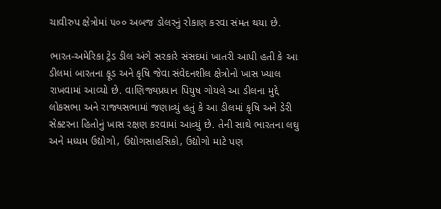ચાવીરુપ ક્ષેત્રોમાં ૫૦૦ અબજ ડોલરનું રોકાણ કરવા સંમત થયા છે.

ભારત-અમેરિકા ટ્રેડ ડીલ અંગે સરકારે સંસદમાં ખાતરી આપી હતી કે આ ડીલમાં બારતના ફૂડ અને કૃષિ જેવા સંવેદનશીલ ક્ષેત્રોનો ખાસ ખ્યાલ રાખવામાં આવ્યો છે. વાણિજ્યપ્રધાન પિયુષ ગોયલે આ ડીલના મુદ્દે લોકસભા અને રાજ્યસભામાં જણાવ્યું હતું કે આ ડીલમાં કૃષિ અને ડેરી સેક્ટરના હિતોનું ખાસ રક્ષણ કરવામાં આવ્યું છે. તેની સાથે ભારતના લઘુ અને મધ્યમ ઉદ્યોગો, ઉદ્યોગસાહસિકો, ઉદ્યોગો માટે પણ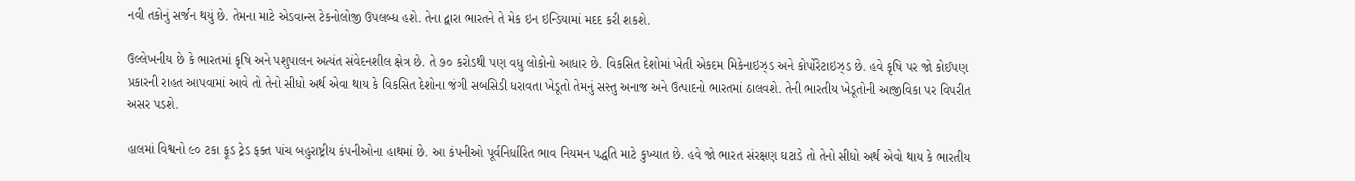નવી તકોનું સર્જન થયું છે. તેમના માટે એડવાન્સ ટેકનોલોજી ઉપલબ્ધ હશે. તેના દ્વારા ભારતને તે મેક ઇન ઇન્ડિયામાં મદદ કરી શકશે.

ઉલ્લેખનીય છે કે ભારતમાં કૃષિ અને પશુપાલન અત્યંત સંવેદનશીલ ક્ષેત્ર છે. તે ૭૦ કરોડથી પણ વધુ લોકોનો આધાર છે. વિકસિત દેશોમાં ખેતી એકદમ મિકેનાઇઝ્ડ અને કોર્પોરેટાઇઝ્ડ છે. હવે કૃષિ પર જો કોઈપણ પ્રકારની રાહત આપવામાં આવે તો તેનો સીધો અર્થ એવા થાય કે વિકસિત દેશોના જંગી સબસિડી ધરાવતા ખેડૂતો તેમનું સસ્તુ અનાજ અને ઉત્પાદનો ભારતમાં ઠાલવશે. તેની ભારતીય ખેડૂતોની આજીવિકા પર વિપરીત અસર પડશે.

હાલમાં વિશ્વનો ૯૦ ટકા ફૂડ ટ્રેડ ફક્ત પાંચ બહુરાષ્ટ્રીય કંપનીઓના હાથમાં છે. આ કંપનીઓ પૂર્વનિર્ધારિત ભાવ નિયમન પદ્ધતિ માટે કુખ્યાત છે. હવે જો ભારત સંરક્ષણ ઘટાડે તો તેનો સીધો અર્થ એવો થાય કે ભારતીય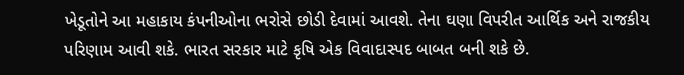ખેડૂતોને આ મહાકાય કંપનીઓના ભરોસે છોડી દેવામાં આવશે. તેના ઘણા વિપરીત આર્થિક અને રાજકીય પરિણામ આવી શકે. ભારત સરકાર માટે કૃષિ એક વિવાદાસ્પદ બાબત બની શકે છે.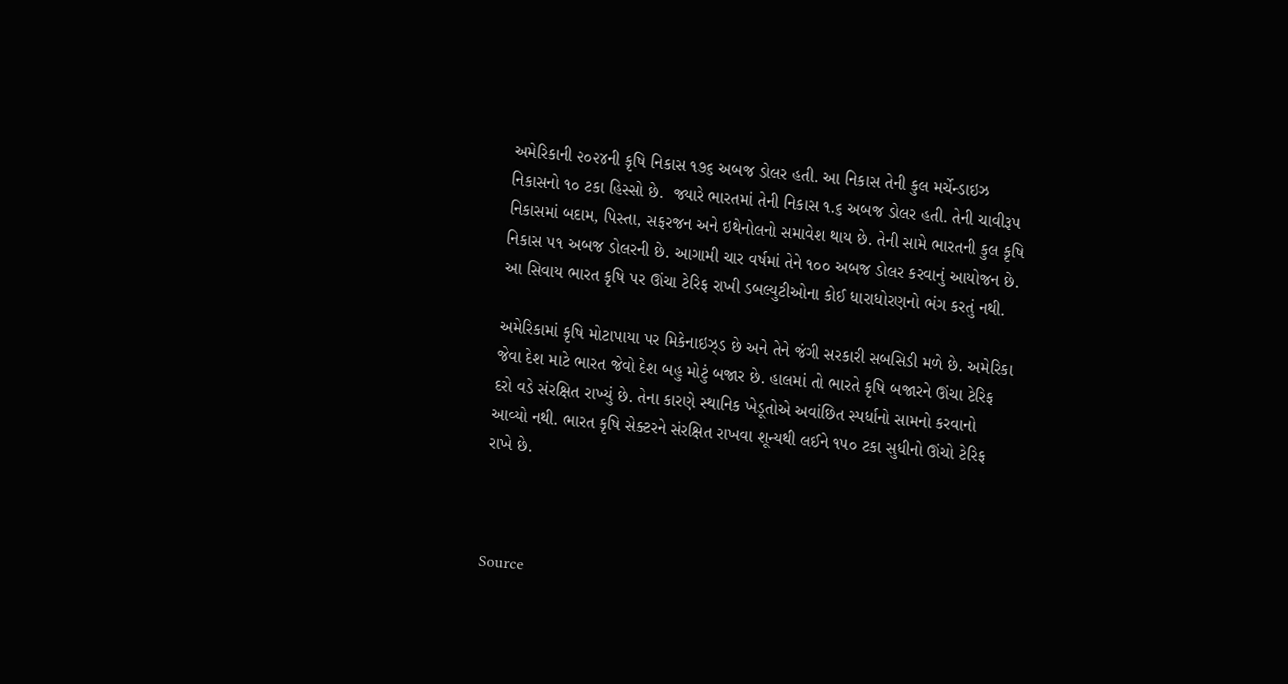અમેરિકાની ૨૦૨૪ની કૃષિ નિકાસ ૧૭૬ અબજ ડોલર હતી. આ નિકાસ તેની કુલ મર્ચેન્ડાઇઝ નિકાસનો ૧૦ ટકા હિસ્સો છે.  જ્યારે ભારતમાં તેની નિકાસ ૧.૬ અબજ ડોલર હતી. તેની ચાવીરૂપ નિકાસમાં બદામ, પિસ્તા, સફરજન અને ઇથેનોલનો સમાવેશ થાય છે. તેની સામે ભારતની કુલ કૃષિ નિકાસ ૫૧ અબજ ડોલરની છે. આગામી ચાર વર્ષમાં તેને ૧૦૦ અબજ ડોલર કરવાનું આયોજન છે.  આ સિવાય ભારત કૃષિ પર ઊંચા ટેરિફ રાખી ડબલ્યુટીઓના કોઈ ધારાધોરણનો ભંગ કરતું નથી.

અમેરિકામાં કૃષિ મોટાપાયા પર મિકેનાઇઝ્ડ છે અને તેને જંગી સરકારી સબસિડી મળે છે. અમેરિકા જેવા દેશ માટે ભારત જેવો દેશ બહુ મોટું બજાર છે. હાલમાં તો ભારતે કૃષિ બજારને ઊંચા ટેરિફ દરો વડે સંરક્ષિત રાખ્યું છે. તેના કારણે સ્થાનિક ખેડૂતોએ અવાંછિત સ્પર્ધાનો સામનો કરવાનો આવ્યો નથી. ભારત કૃષિ સેક્ટરને સંરક્ષિત રાખવા શૂન્યથી લઈને ૧૫૦ ટકા સુધીનો ઊંચો ટેરિફ રાખે છે.



Source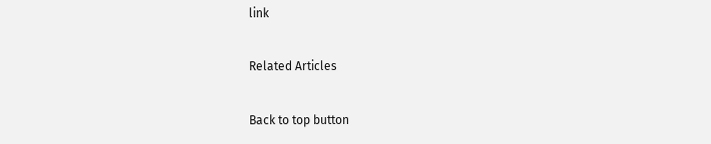link

Related Articles

Back to top button